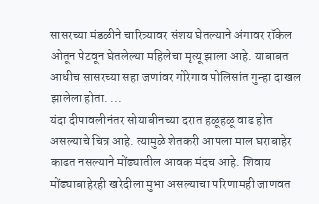सासरच्या मंडळीने चारित्र्यावर संशय घेतल्याने अंगावर रॉकेल ओतून पेटवून घेतलेल्या महिलेचा मृत्यू झाला आहे. याबाबत आधीच सासरच्या सहा जणांवर गोरेगाव पोलिसांत गुन्हा दाखल झालेला होता. ...
यंदा दीपावलीनंतर सोयाबीनच्या दरात हळूहळू वाढ होत असल्याचे चित्र आहे. त्यामुळे शेतकरी आपला माल घराबाहेर काढत नसल्याने मोंढ्यातील आवक मंदच आहे. शिवाय मोंढ्याबाहेरही खरेदीला मुभा असल्याचा परिणामही जाणवत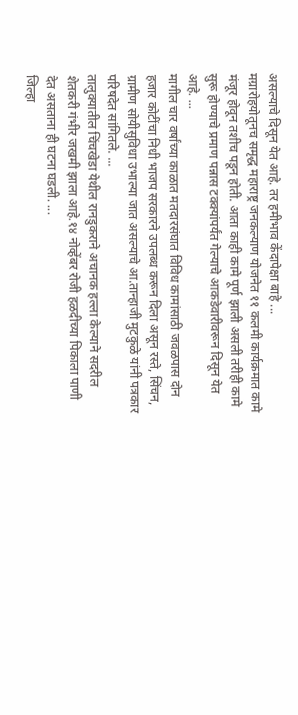असल्याचे दिसून येत आहे. तर हमीभाव केंदापेक्षा बाहे ...
मग्रारोहयोतूनच समृद्ध महाराष्ट्र जनकल्याण योजनेत ११ कलमी कार्यक्रमात कामे मंजूर होवून तशीच पडून होती. आता काही कामे पूर्ण झाली असली तरीही कामे सुरू होण्याचे प्रमाण पन्नास टक्क्यांपर्यंत गेल्याचे आकडेवारीवरून दिसून येत आहे. ...
मागील चार वर्षांच्या काळात मतदारसंघात विविध कामांसाठी जवळपास दोन हजार कोटींचा निधी भाजप सरकारने उपलब्ध करून दिला असून रस्ते, सिंचन, ग्रामीण सोयीसुविधा उभाल्या जात असल्याचे आ.तान्हाजी मुटकुळे यांनी पत्रकार परिषदेत सांगितले. ...
तालुक्यातील चिंचखेडा येथील रानडुकराने अचानक हल्ला केल्याने सदरील शेतकरी गंभीर जखमी झाला आहे.१४ नोव्हेंबर रोजी हळदीच्या पिकाला पाणी देत असताना ही घटना घडली. ...
जिल्हा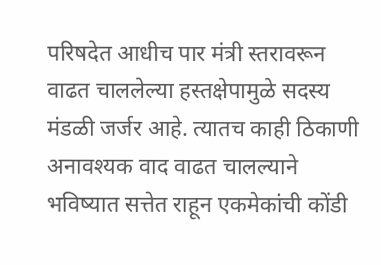परिषदेत आधीच पार मंत्री स्तरावरून वाढत चाललेल्या हस्तक्षेपामुळे सदस्य मंडळी जर्जर आहे. त्यातच काही ठिकाणी अनावश्यक वाद वाढत चालल्याने भविष्यात सत्तेत राहून एकमेकांची कोंडी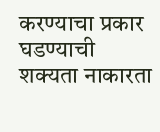करण्याचा प्रकार घडण्याची शक्यता नाकारता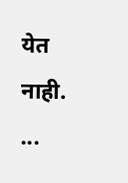येत नाही. ...